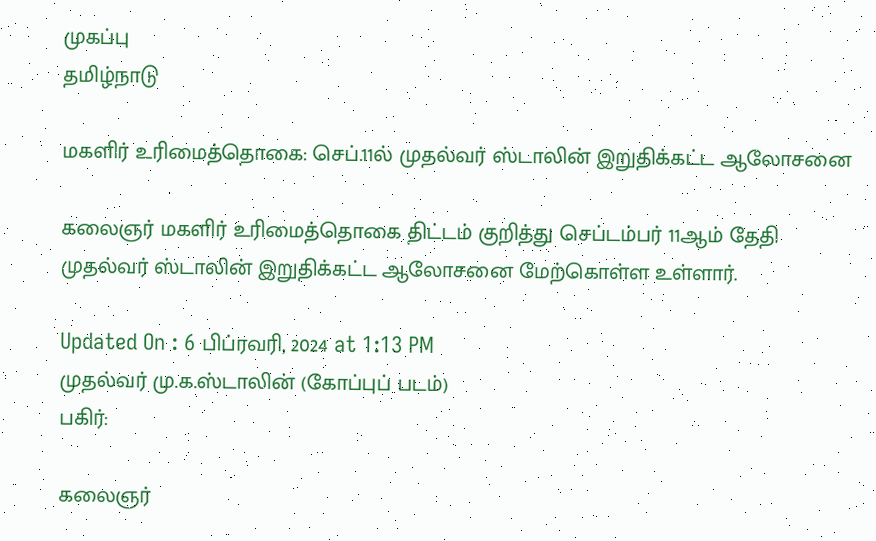முகப்பு
தமிழ்நாடு

மகளிர் உரிமைத்தொகை: செப்.11ல் முதல்வர் ஸ்டாலின் இறுதிக்கட்ட ஆலோசனை

கலைஞர் மகளிர் உரிமைத்தொகை திட்டம் குறித்து செப்டம்பர் 11ஆம் தேதி முதல்வர் ஸ்டாலின் இறுதிக்கட்ட ஆலோசனை மேற்கொள்ள உள்ளார்.

Updated On : 6 பிப்ரவரி, 2024 at 1:13 PM
முதல்வர் மு.க.ஸ்டாலின் (கோப்புப் படம்)
பகிர்:

கலைஞர்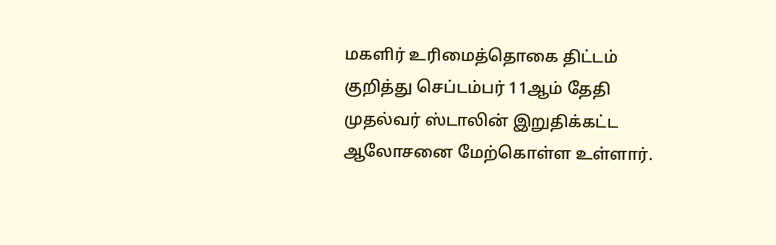மகளிர் உரிமைத்தொகை திட்டம் குறித்து செப்டம்பர் 11ஆம் தேதி முதல்வர் ஸ்டாலின் இறுதிக்கட்ட ஆலோசனை மேற்கொள்ள உள்ளார்.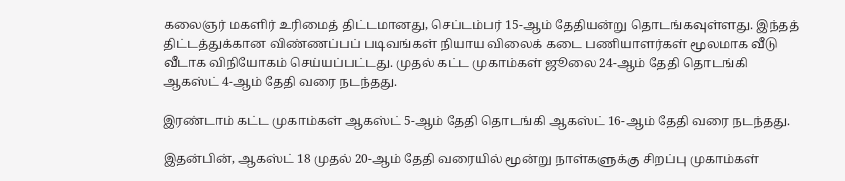கலைஞர் மகளிர் உரிமைத் திட்டமானது, செப்டம்பர் 15-ஆம் தேதியன்று தொடங்கவுள்ளது. இந்தத் திட்டத்துக்கான விண்ணப்பப் படிவங்கள் நியாய விலைக் கடை பணியாளர்கள் மூலமாக வீடு வீடாக விநியோகம் செய்யப்பட்டது. முதல் கட்ட முகாம்கள் ஜூலை 24-ஆம் தேதி தொடங்கி ஆகஸ்ட் 4-ஆம் தேதி வரை நடந்தது.

இரண்டாம் கட்ட முகாம்கள் ஆகஸ்ட் 5-ஆம் தேதி தொடங்கி ஆகஸ்ட் 16-ஆம் தேதி வரை நடந்தது.

இதன்பின், ஆகஸ்ட் 18 முதல் 20-ஆம் தேதி வரையில் மூன்று நாள்களுக்கு சிறப்பு முகாம்கள்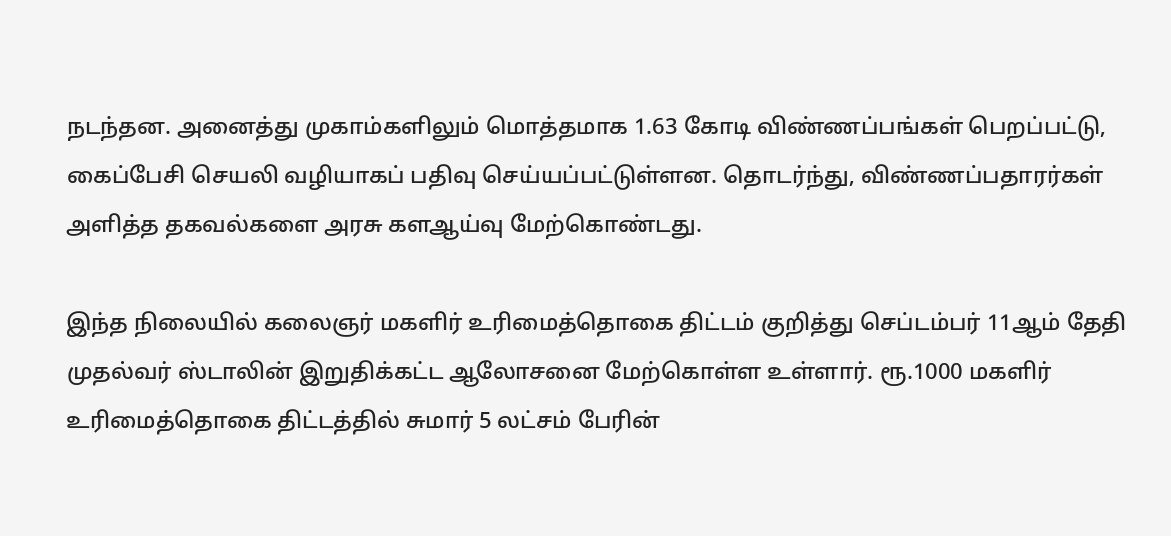நடந்தன. அனைத்து முகாம்களிலும் மொத்தமாக 1.63 கோடி விண்ணப்பங்கள் பெறப்பட்டு, கைப்பேசி செயலி வழியாகப் பதிவு செய்யப்பட்டுள்ளன. தொடர்ந்து, விண்ணப்பதாரர்கள் அளித்த தகவல்களை அரசு களஆய்வு மேற்கொண்டது.

இந்த நிலையில் கலைஞர் மகளிர் உரிமைத்தொகை திட்டம் குறித்து செப்டம்பர் 11ஆம் தேதி முதல்வர் ஸ்டாலின் இறுதிக்கட்ட ஆலோசனை மேற்கொள்ள உள்ளார். ரூ.1000 மகளிர் உரிமைத்தொகை திட்டத்தில் சுமார் 5 லட்சம் பேரின்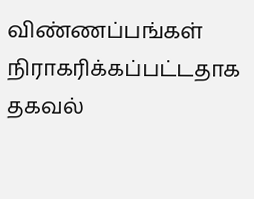விண்ணப்பங்கள் நிராகரிக்கப்பட்டதாக தகவல்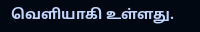வெளியாகி உள்ளது.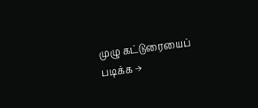முழு கட்டுரையைப் படிக்க →